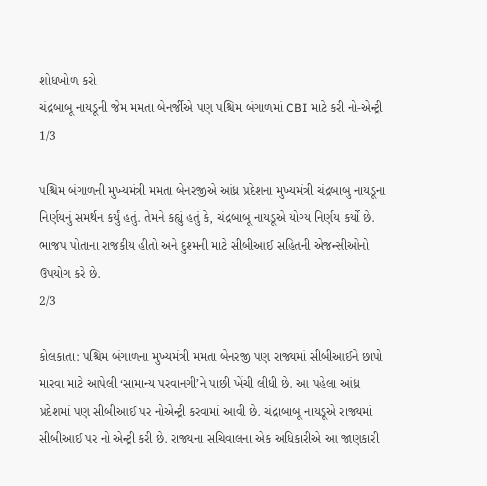શોધખોળ કરો
ચંદ્રબાબૂ નાયડૂની જેમ મમતા બેનર્જીએ પણ પશ્ચિમ બંગાળમાં CBI માટે કરી નો-એન્ટ્રી
1/3

પશ્ચિમ બંગાળની મુખ્યમંત્રી મમતા બેનરજીએ આંધ્ર પ્રદેશના મુખ્યમંત્રી ચંદ્રબાબુ નાયડૂના નિર્ણયનું સમર્થન કર્યું હતું. તેમને કહ્યું હતું કે, ચંદ્રબાબૂ નાયડૂએ યોગ્ય નિર્ણય કર્યો છે. ભાજપ પોતાના રાજકીય હીતો અને દુશ્મની માટે સીબીઆઈ સહિતની એજન્સીઓનો ઉપયોગ કરે છે.
2/3

કોલકાતા: પશ્ચિમ બંગાળના મુખ્યમંત્રી મમતા બેનરજી પણ રાજ્યમાં સીબીઆઈને છાપો મારવા માટે આપેલી ‘સામાન્ય પરવાનગી’ને પાછી ખેંચી લીધી છે. આ પહેલા આંધ્ર પ્રદેશમાં પણ સીબીઆઈ પર નોએન્ટ્રી કરવામાં આવી છે. ચંદ્રાબાબૂ નાયડૂએ રાજ્યમાં સીબીઆઈ પર નો એન્ટ્રી કરી છે. રાજ્યના સચિવાલના એક અધિકારીએ આ જાણકારી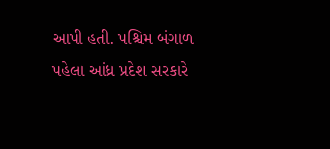આપી હતી. પશ્ચિમ બંગાળ પહેલા આંધ્ર પ્રદેશ સરકારે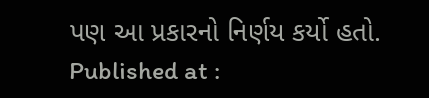પણ આ પ્રકારનો નિર્ણય કર્યો હતો.
Published at :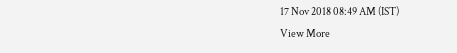17 Nov 2018 08:49 AM (IST)
View More